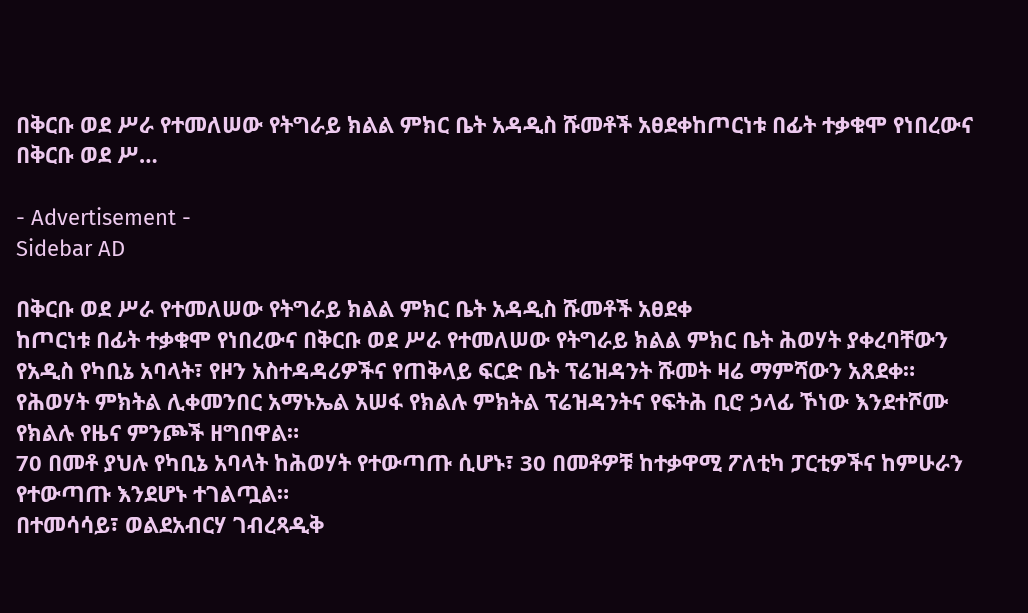በቅርቡ ወደ ሥራ የተመለሠው የትግራይ ክልል ምክር ቤት አዳዲስ ሹመቶች አፀደቀከጦርነቱ በፊት ተቃቁሞ የነበረውና በቅርቡ ወደ ሥ…

- Advertisement -
Sidebar AD

በቅርቡ ወደ ሥራ የተመለሠው የትግራይ ክልል ምክር ቤት አዳዲስ ሹመቶች አፀደቀ
ከጦርነቱ በፊት ተቃቁሞ የነበረውና በቅርቡ ወደ ሥራ የተመለሠው የትግራይ ክልል ምክር ቤት ሕወሃት ያቀረባቸውን የአዲስ የካቢኔ አባላት፣ የዞን አስተዳዳሪዎችና የጠቅላይ ፍርድ ቤት ፕሬዝዳንት ሹመት ዛሬ ማምሻውን አጸደቀ።
የሕወሃት ምክትል ሊቀመንበር አማኑኤል አሠፋ የክልሉ ምክትል ፕሬዝዳንትና የፍትሕ ቢሮ ኃላፊ ኾነው እንደተሾሙ የክልሉ የዜና ምንጮች ዘግበዋል።
70 በመቶ ያህሉ የካቢኔ አባላት ከሕወሃት የተውጣጡ ሲሆኑ፣ 30 በመቶዎቹ ከተቃዋሚ ፖለቲካ ፓርቲዎችና ከምሁራን የተውጣጡ እንደሆኑ ተገልጧል።
በተመሳሳይ፣ ወልደአብርሃ ገብረጻዲቅ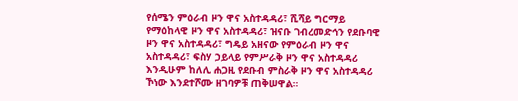የሰሜን ምዕራብ ዞን ዋና አስተዳዳሪ፣ ሺሻይ ግርማይ የማዕከላዊ ዞን ዋና አስተዳዳሪ፣ ዝናቡ ገብረመድኅን የደቡባዊ ዞን ዋና አስተዳዳሪ፣ ግዴይ አዘናው የምዕራብ ዞን ዋና አስተዳዳሪ፣ ፍስሃ ኃይላይ የምሥራቅ ዞን ዋና አስተዳዳሪ እንዲሁም ከለሊ ሐጋዚ የደቡብ ምስራቅ ዞን ዋና አስተዳዳሪ ኾነው እንደተሾሙ ዘገባዎቹ ጠቅሠዋል።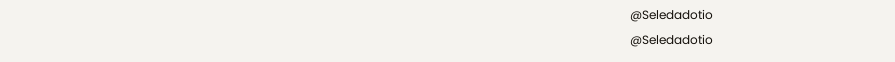@Seledadotio
@Seledadotio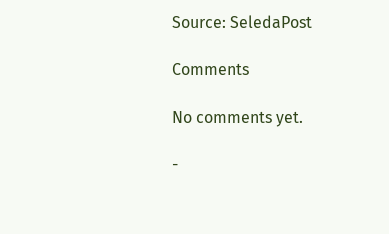Source: SeledaPost

Comments

No comments yet.

-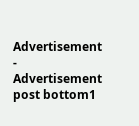Advertisement -
Advertisement post bottom1